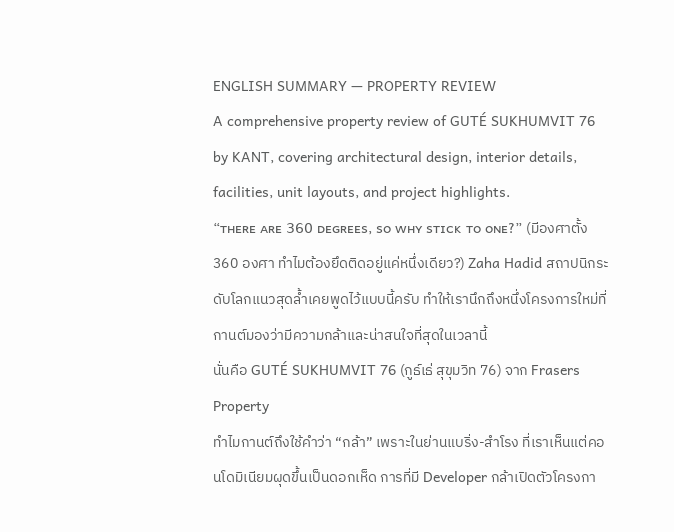ENGLISH SUMMARY — PROPERTY REVIEW
A comprehensive property review of GUTÉ SUKHUMVIT 76 by KANT, covering architectural design, interior details, facilities, unit layouts, and project highlights.
“ᴛʜᴇʀᴇ ᴀʀᴇ 𝟥𝟨𝟢 ᴅᴇɢʀᴇᴇꜱ, ꜱᴏ ᴡʜʏ ꜱᴛɪᴄᴋ ᴛᴏ ᴏɴᴇ?” (มีองศาตั้ง 360 องศา ทำไมต้องยึดติดอยู่แค่หนึ่งเดียว?) Zaha Hadid สถาปนิกระดับโลกแนวสุดล้ำเคยพูดไว้แบบนี้ครับ ทำให้เรานึกถึงหนึ่งโครงการใหม่ที่กานต์มองว่ามีความกล้าและน่าสนใจที่สุดในเวลานี้
นั่นคือ GUTÉ SUKHUMVIT 76 (กูธ์เธ่ สุขุมวิท 76) จาก Frasers Property
ทำไมกานต์ถึงใช้คำว่า “กล้า” เพราะในย่านแบริ่ง-สำโรง ที่เราเห็นแต่คอนโดมิเนียมผุดขึ้นเป็นดอกเห็ด การที่มี Developer กล้าเปิดตัวโครงกา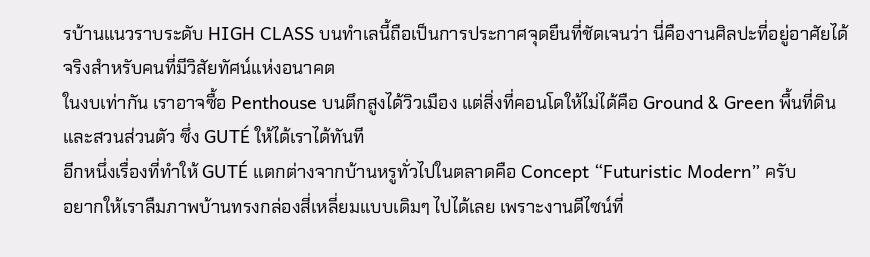รบ้านแนวราบระดับ HIGH CLASS บนทำเลนี้ถือเป็นการประกาศจุดยืนที่ชัดเจนว่า นี่คืองานศิลปะที่อยู่อาศัยได้จริงสำหรับคนที่มีวิสัยทัศน์แห่งอนาคต
ในงบเท่ากัน เราอาจซื้อ Penthouse บนตึกสูงได้วิวเมือง แต่สิ่งที่คอนโดให้ไม่ได้คือ Ground & Green พื้นที่ดินและสวนส่วนตัว ซึ่ง GUTÉ ให้ได้เราได้ทันที
อีกหนึ่งเรื่องที่ทำให้ GUTÉ แตกต่างจากบ้านหรูทั่วไปในตลาดคือ Concept “Futuristic Modern” ครับ
อยากให้เราลืมภาพบ้านทรงกล่องสี่เหลี่ยมแบบเดิมๆ ไปได้เลย เพราะงานดีไซน์ที่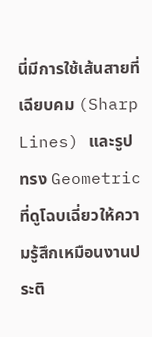นี่มีการใช้เส้นสายที่เฉียบคม (Sharp Lines) และรูปทรง Geometric ที่ดูโฉบเฉี่ยวให้ความรู้สึกเหมือนงานประติ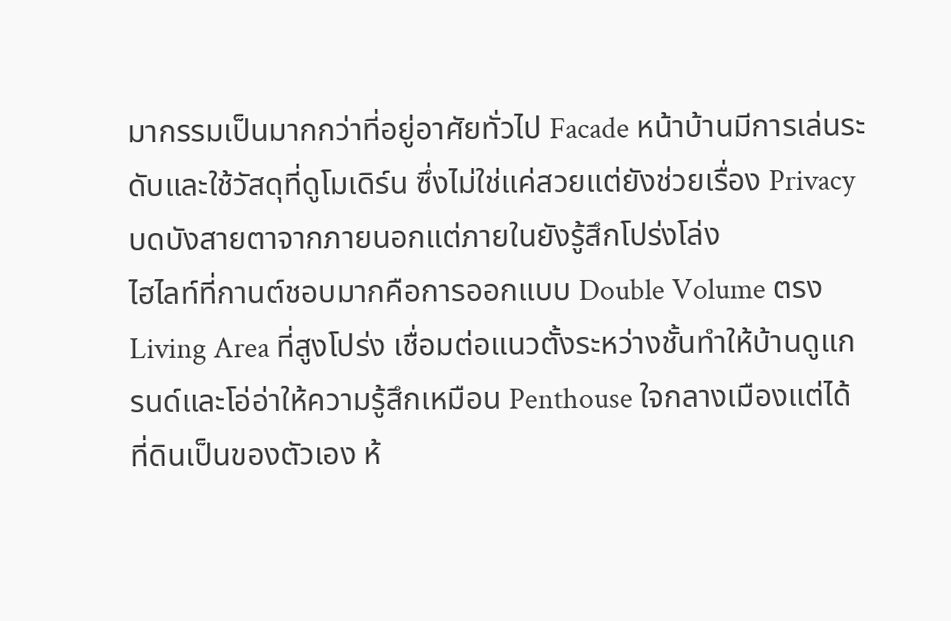มากรรมเป็นมากกว่าที่อยู่อาศัยทั่วไป Facade หน้าบ้านมีการเล่นระดับและใช้วัสดุที่ดูโมเดิร์น ซึ่งไม่ใช่แค่สวยแต่ยังช่วยเรื่อง Privacy บดบังสายตาจากภายนอกแต่ภายในยังรู้สึกโปร่งโล่ง
ไฮไลท์ที่กานต์ชอบมากคือการออกแบบ Double Volume ตรง Living Area ที่สูงโปร่ง เชื่อมต่อแนวตั้งระหว่างชั้นทำให้บ้านดูแกรนด์และโอ่อ่าให้ความรู้สึกเหมือน Penthouse ใจกลางเมืองแต่ได้ที่ดินเป็นของตัวเอง ห้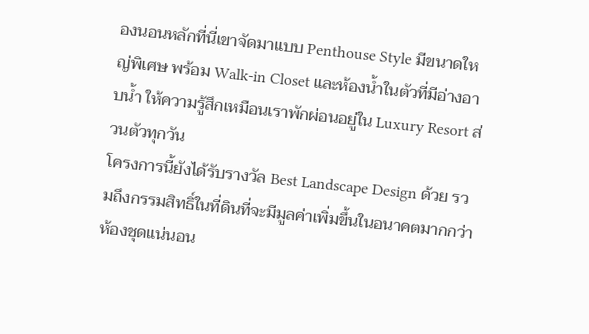องนอนหลักที่นี่เขาจัดมาแบบ Penthouse Style มีขนาดใหญ่พิเศษ พร้อม Walk-in Closet และห้องน้ำในตัวที่มีอ่างอาบน้ำ ให้ความรู้สึกเหมือนเราพักผ่อนอยู่ใน Luxury Resort ส่วนตัวทุกวัน
โครงการนี้ยังได้รับรางวัล Best Landscape Design ด้วย รวมถึงกรรมสิทธิ์ในที่ดินที่จะมีมูลค่าเพิ่มขึ้นในอนาคตมากกว่าห้องชุดแน่นอน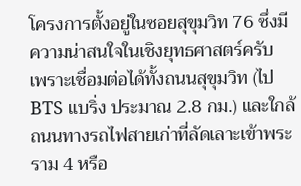โครงการตั้งอยู่ในซอยสุขุมวิท 76 ซึ่งมีความน่าสนใจในเชิงยุทธศาสตร์ครับ เพราะเชื่อมต่อได้ทั้งถนนสุขุมวิท (ไป BTS แบริ่ง ประมาณ 2.8 กม.) และใกล้ถนนทางรถไฟสายเก่าที่ลัดเลาะเข้าพระราม 4 หรือ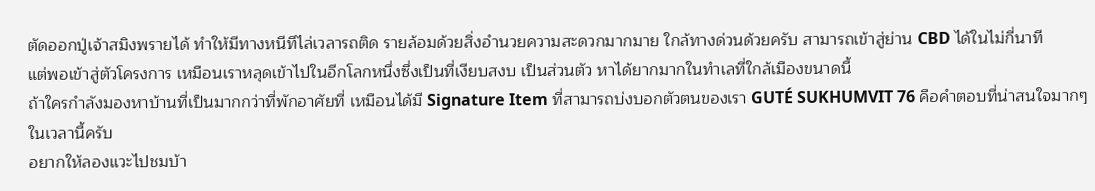ตัดออกปู่เจ้าสมิงพรายได้ ทำให้มีทางหนีทีไล่เวลารถติด รายล้อมด้วยสิ่งอำนวยความสะดวกมากมาย ใกล้ทางด่วนด้วยครับ สามารถเข้าสู่ย่าน CBD ได้ในไม่กี่นาที
แต่พอเข้าสู่ตัวโครงการ เหมือนเราหลุดเข้าไปในอีกโลกหนึ่งซึ่งเป็นที่เงียบสงบ เป็นส่วนตัว หาได้ยากมากในทำเลที่ใกล้เมืองขนาดนี้
ถ้าใครกำลังมองหาบ้านที่เป็นมากกว่าที่พักอาศัยที่ เหมือนได้มี Signature Item ที่สามารถบ่งบอกตัวตนของเรา GUTÉ SUKHUMVIT 76 คือคำตอบที่น่าสนใจมากๆ ในเวลานี้ครับ
อยากให้ลองแวะไปชมบ้า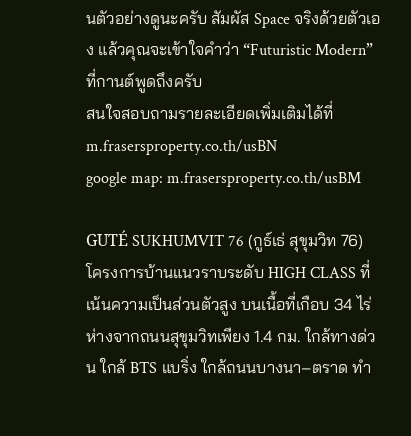นตัวอย่างดูนะครับ สัมผัส Space จริงด้วยตัวเอง แล้วคุณจะเข้าใจคำว่า “Futuristic Modern” ที่กานต์พูดถึงครับ
สนใจสอบถามรายละเอียดเพิ่มเติมได้ที่ m.frasersproperty.co.th/usBN
google map: m.frasersproperty.co.th/usBM

GUTÉ SUKHUMVIT 76 (กูธ์เธ่ สุขุมวิท 76) โครงการบ้านแนวราบระดับ HIGH CLASS ที่เน้นความเป็นส่วนตัวสูง บนเนื้อที่เกือบ 34 ไร่ ห่างจากถนนสุขุมวิทเพียง 1.4 กม. ใกล้ทางด่วน ใกล้ BTS แบริ่ง ใกล้ถนนบางนา–ตราด ทำ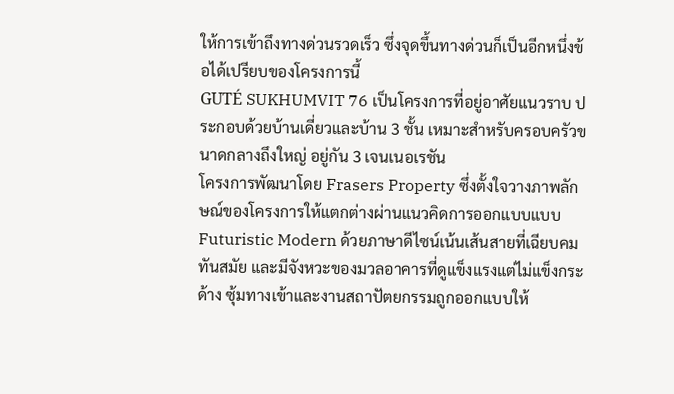ให้การเข้าถึงทางด่วนรวดเร็ว ซึ่งจุดขึ้นทางด่วนก็เป็นอีกหนึ่งข้อได้เปรียบของโครงการนี้
GUTÉ SUKHUMVIT 76 เป็นโครงการที่อยู่อาศัยแนวราบ ประกอบด้วยบ้านเดี่ยวและบ้าน 3 ชั้น เหมาะสำหรับครอบครัวขนาดกลางถึงใหญ่ อยู่กัน 3 เจนเนอเรชัน
โครงการพัฒนาโดย Frasers Property ซึ่งตั้งใจวางภาพลักษณ์ของโครงการให้แตกต่างผ่านแนวคิดการออกแบบแบบ Futuristic Modern ด้วยภาษาดีไซน์เน้นเส้นสายที่เฉียบคม ทันสมัย และมีจังหวะของมวลอาคารที่ดูแข็งแรงแต่ไม่แข็งกระด้าง ซุ้มทางเข้าและงานสถาปัตยกรรมถูกออกแบบให้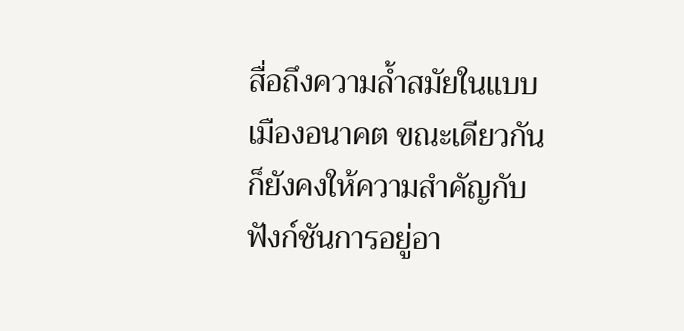สื่อถึงความล้ำสมัยในแบบเมืองอนาคต ขณะเดียวกันก็ยังคงให้ความสำคัญกับฟังก์ชันการอยู่อา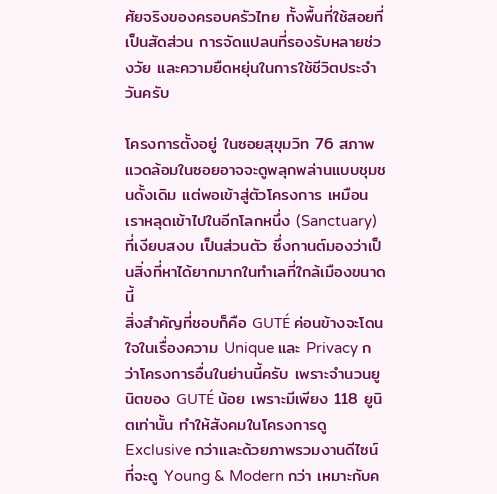ศัยจริงของครอบครัวไทย ทั้งพื้นที่ใช้สอยที่เป็นสัดส่วน การจัดแปลนที่รองรับหลายช่วงวัย และความยืดหยุ่นในการใช้ชีวิตประจำวันครับ

โครงการตั้งอยู่ ในซอยสุขุมวิท 76 สภาพแวดล้อมในซอยอาจจะดูพลุกพล่านแบบชุมชนดั้งเดิม แต่พอเข้าสู่ตัวโครงการ เหมือนเราหลุดเข้าไปในอีกโลกหนึ่ง (Sanctuary) ที่เงียบสงบ เป็นส่วนตัว ซึ่งกานต์มองว่าเป็นสิ่งที่หาได้ยากมากในทำเลที่ใกล้เมืองขนาดนี้
สิ่งสำคัญที่ชอบก็คือ GUTÉ ค่อนข้างจะโดนใจในเรื่องความ Unique และ Privacy กว่าโครงการอื่นในย่านนี้ครับ เพราะจำนวนยูนิตของ GUTÉ น้อย เพราะมีเพียง 118 ยูนิตเท่านั้น ทำให้สังคมในโครงการดู Exclusive กว่าและด้วยภาพรวมงานดีไซน์ที่จะดู Young & Modern กว่า เหมาะกับค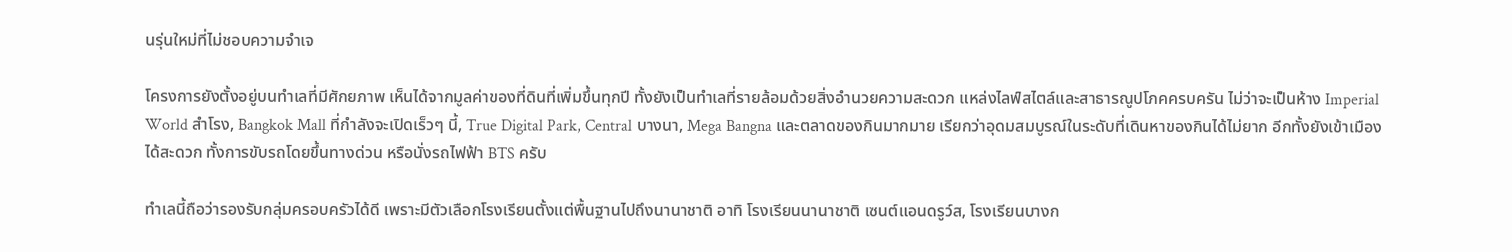นรุ่นใหม่ที่ไม่ชอบความจำเจ

โครงการยังตั้งอยู่บนทำเลที่มีศักยภาพ เห็นได้จากมูลค่าของที่ดินที่เพิ่มขึ้นทุกปี ทั้งยังเป็นทำเลที่รายล้อมด้วยสิ่งอำนวยความสะดวก แหล่งไลฟ์สไตล์และสาธารณูปโภคครบครัน ไม่ว่าจะเป็นห้าง Imperial World สำโรง, Bangkok Mall ที่กำลังจะเปิดเร็วๆ นี้, True Digital Park, Central บางนา, Mega Bangna และตลาดของกินมากมาย เรียกว่าอุดมสมบูรณ์ในระดับที่เดินหาของกินได้ไม่ยาก อีกทั้งยังเข้าเมืองได้สะดวก ทั้งการขับรถโดยขึ้นทางด่วน หรือนั่งรถไฟฟ้า BTS ครับ

ทำเลนี้ถือว่ารองรับกลุ่มครอบครัวได้ดี เพราะมีตัวเลือกโรงเรียนตั้งแต่พื้นฐานไปถึงนานาชาติ อาทิ โรงเรียนนานาชาติ เซนต์แอนดรูว์ส, โรงเรียนบางก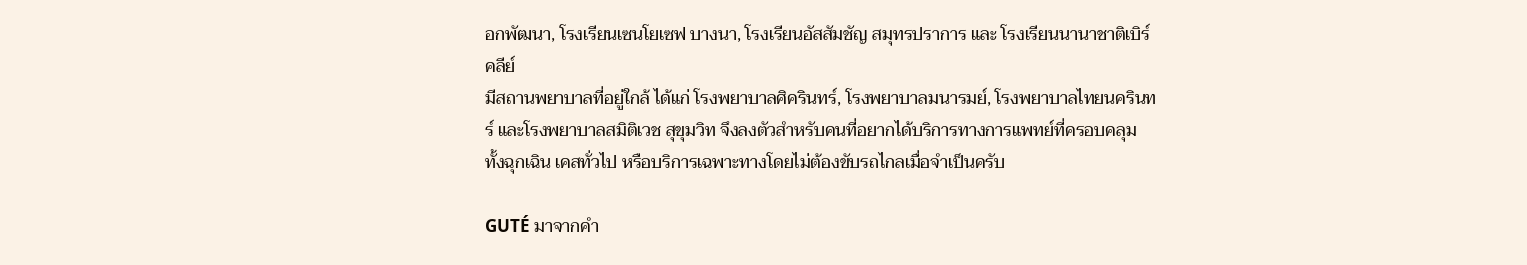อกพัฒนา, โรงเรียนเซนโยเซฟ บางนา, โรงเรียนอัสสัมชัญ สมุทรปราการ และ โรงเรียนนานาชาติเบิร์คลีย์
มีสถานพยาบาลที่อยู่ใกล้ ได้แก่ โรงพยาบาลศิครินทร์, โรงพยาบาลมนารมย์, โรงพยาบาลไทยนครินทร์ และโรงพยาบาลสมิติเวช สุขุมวิท จึงลงตัวสำหรับคนที่อยากได้บริการทางการแพทย์ที่ครอบคลุม ทั้งฉุกเฉิน เคสทั่วไป หรือบริการเฉพาะทางโดยไม่ต้องขับรถไกลเมื่อจำเป็นครับ

GUTÉ มาจากคำ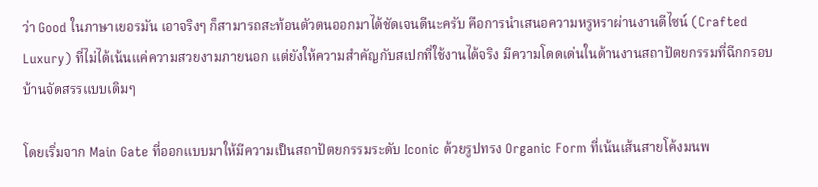ว่า Good ในภาษาเยอรมัน เอาจริงๆ ก็สามารถสะท้อนตัวตนออกมาได้ชัดเจนดีนะครับ คือการนำเสนอความหรูหราผ่านงานดีไซน์ (Crafted Luxury) ที่ไม่ได้เน้นแค่ความสวยงามภายนอก แต่ยังให้ความสำคัญกับสเปกที่ใช้งานได้จริง มีความโดดเด่นในด้านงานสถาปัตยกรรมที่ฉีกกรอบบ้านจัดสรรแบบเดิมๆ

โดยเริ่มจาก Main Gate ที่ออกแบบมาให้มีความเป็นสถาปัตยกรรมระดับ Iconic ด้วยรูปทรง Organic Form ที่เน้นเส้นสายโค้งมนพ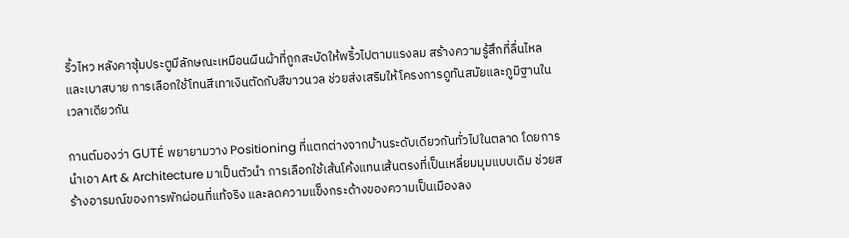ริ้วไหว หลังคาซุ้มประตูมีลักษณะเหมือนผืนผ้าที่ถูกสะบัดให้พริ้วไปตามแรงลม สร้างความรู้สึกที่ลื่นไหลและเบาสบาย การเลือกใช้โทนสีเทาเงินตัดกับสีขาวนวล ช่วยส่งเสริมให้โครงการดูทันสมัยและภูมิฐานในเวลาเดียวกัน

กานต์มองว่า GUTÉ พยายามวาง Positioning ที่แตกต่างจากบ้านระดับเดียวกันทั่วไปในตลาด โดยการนำเอา Art & Architecture มาเป็นตัวนำ การเลือกใช้เส้นโค้งแทนเส้นตรงที่เป็นเหลี่ยมมุมแบบเดิม ช่วยสร้างอารมณ์ของการพักผ่อนที่แท้จริง และลดความแข็งกระด้างของความเป็นเมืองลง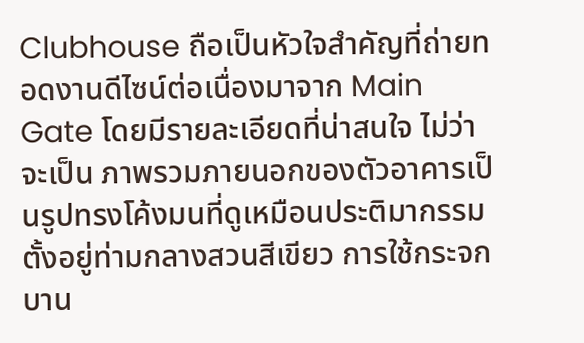Clubhouse ถือเป็นหัวใจสำคัญที่ถ่ายทอดงานดีไซน์ต่อเนื่องมาจาก Main Gate โดยมีรายละเอียดที่น่าสนใจ ไม่ว่าจะเป็น ภาพรวมภายนอกของตัวอาคารเป็นรูปทรงโค้งมนที่ดูเหมือนประติมากรรมตั้งอยู่ท่ามกลางสวนสีเขียว การใช้กระจกบาน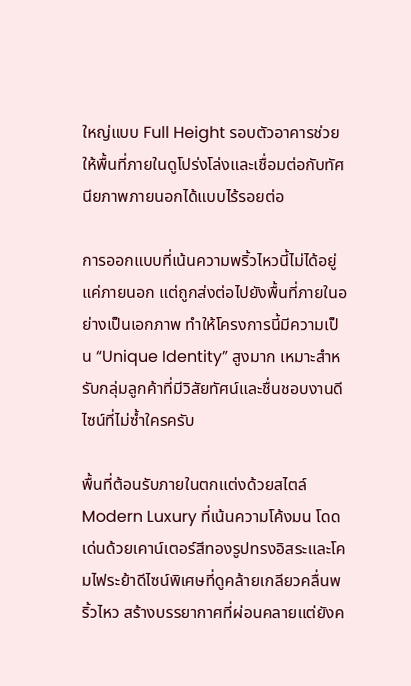ใหญ่แบบ Full Height รอบตัวอาคารช่วยให้พื้นที่ภายในดูโปร่งโล่งและเชื่อมต่อกับทัศนียภาพภายนอกได้แบบไร้รอยต่อ

การออกแบบที่เน้นความพริ้วไหวนี้ไม่ได้อยู่แค่ภายนอก แต่ถูกส่งต่อไปยังพื้นที่ภายในอย่างเป็นเอกภาพ ทำให้โครงการนี้มีความเป็น “Unique Identity” สูงมาก เหมาะสำหรับกลุ่มลูกค้าที่มีวิสัยทัศน์และชื่นชอบงานดีไซน์ที่ไม่ซ้ำใครครับ

พื้นที่ต้อนรับภายในตกแต่งด้วยสไตล์ Modern Luxury ที่เน้นความโค้งมน โดดเด่นด้วยเคาน์เตอร์สีทองรูปทรงอิสระและโคมไฟระย้าดีไซน์พิเศษที่ดูคล้ายเกลียวคลื่นพริ้วไหว สร้างบรรยากาศที่ผ่อนคลายแต่ยังค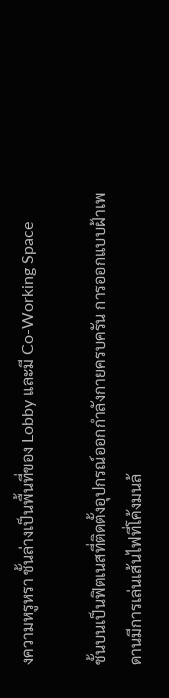งความหรูหรา ชั้นล่างเป็นพื้นที่ของ Lobby และมี Co-Working Space

ชั้นบนเป็นฟิตเนสที่ติดตั้งอุปกรณ์ออกกำลังกายครบครัน การออกแบบฝ้าเพดานมีการเล่นเส้นไฟที่โค้งมนล้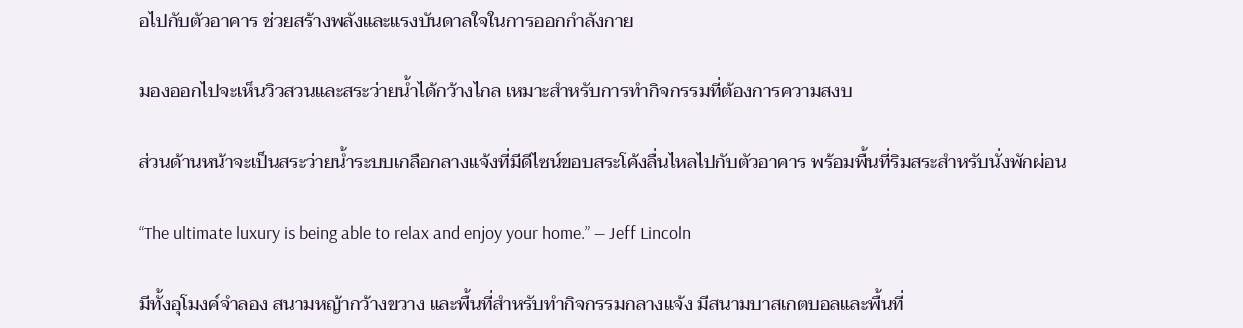อไปกับตัวอาคาร ช่วยสร้างพลังและแรงบันดาลใจในการออกกำลังกาย

มองออกไปจะเห็นวิวสวนและสระว่ายน้ำได้กว้างไกล เหมาะสำหรับการทำกิจกรรมที่ต้องการความสงบ

ส่วนด้านหน้าจะเป็นสระว่ายน้ำระบบเกลือกลางแจ้งที่มีดีไซน์ขอบสระโค้งลื่นไหลไปกับตัวอาคาร พร้อมพื้นที่ริมสระสำหรับนั่งพักผ่อน

“The ultimate luxury is being able to relax and enjoy your home.” — Jeff Lincoln

มีทั้งอุโมงค์จำลอง สนามหญ้ากว้างขวาง และพื้นที่สำหรับทำกิจกรรมกลางแจ้ง มีสนามบาสเกตบอลและพื้นที่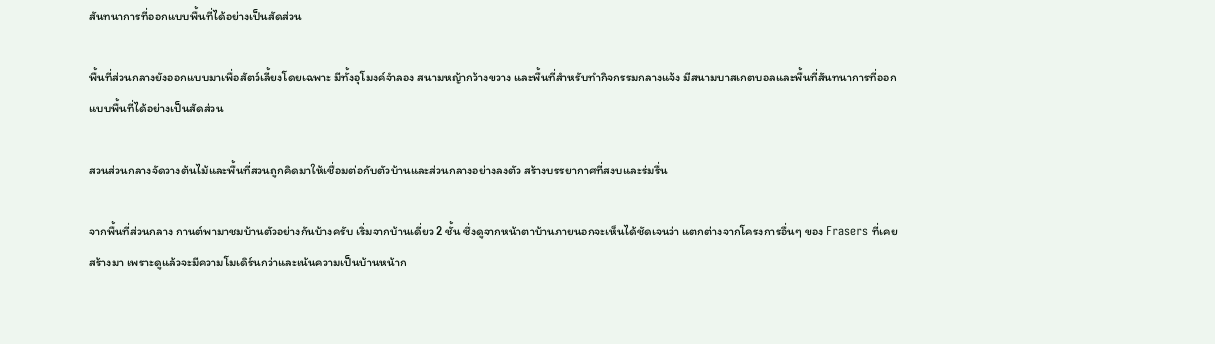สันทนาการที่ออกแบบพื้นที่ได้อย่างเป็นสัดส่วน

พื้นที่ส่วนกลางยังออกแบบมาเพื่อสัตว์เลี้ยงโดยเฉพาะ มีทั้งอุโมงค์จำลอง สนามหญ้ากว้างขวาง และพื้นที่สำหรับทำกิจกรรมกลางแจ้ง มีสนามบาสเกตบอลและพื้นที่สันทนาการที่ออกแบบพื้นที่ได้อย่างเป็นสัดส่วน

สวนส่วนกลางจัดวางต้นไม้และพื้นที่สวนถูกคิดมาให้เชื่อมต่อกับตัวบ้านและส่วนกลางอย่างลงตัว สร้างบรรยากาศที่สงบและร่มรื่น

จากพื้นที่ส่วนกลาง กานต์พามาชมบ้านตัวอย่างกันบ้างครับ เริ่มจากบ้านเดี่ยว 2 ชั้น ซึ่งดูจากหน้าตาบ้านภายนอกจะเห็นได้ชัดเจนว่า แตกต่างจากโครงการอื่นๆ ของ Frasers ที่เคยสร้างมา เพราะดูแล้วจะมีความโมเดิร์นกว่าและเน้นความเป็นบ้านหน้าก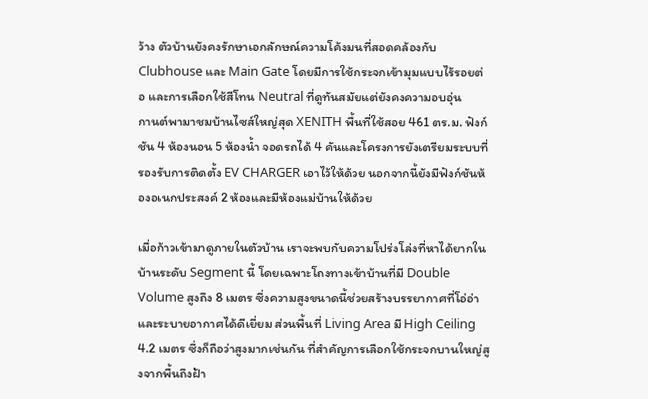ว้าง ตัวบ้านยังคงรักษาเอกลักษณ์ความโค้งมนที่สอดคล้องกับ Clubhouse และ Main Gate โดยมีการใช้กระจกเข้ามุมแบบไร้รอยต่อ และการเลือกใช้สีโทน Neutral ที่ดูทันสมัยแต่ยังคงความอบอุ่น
กานต์พามาชมบ้านไซส์ใหญ่สุด XENITH พื้นที่ใช้สอย 461 ตร.ม. ฟังก์ชัน 4 ห้องนอน 5 ห้องน้ำ จอดรถได้ 4 คันและโครงการยังเตรียมระบบที่รองรับการติดตั้ง EV CHARGER เอาไว้ให้ด้วย นอกจากนี้ยังมีฟังก์ชันห้องอเนกประสงค์ 2 ห้องและมีห้องแม่บ้านให้ด้วย

เมื่อก้าวเข้ามาดูภายในตัวบ้าน เราจะพบกับความโปร่งโล่งที่หาได้ยากในบ้านระดับ Segment นี้ โดยเฉพาะโถงทางเข้าบ้านที่มี Double Volume สูงถึง 8 เมตร ซึ่งความสูงขนาดนี้ช่วยสร้างบรรยากาศที่โอ่อ่าและระบายอากาศได้ดีเยี่ยม ส่วนพื้นที่ Living Area มี High Ceiling 4.2 เมตร ซึ่งก็ถือว่าสูงมากเช่นกัน ที่สำคัญการเลือกใช้กระจกบานใหญ่สูงจากพื้นถึงฝ้า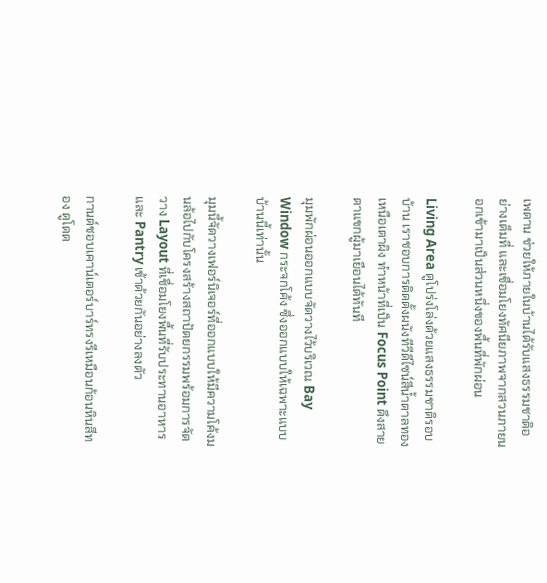เพดาน ช่วยให้ภายในบ้านได้รับแสงธรรมชาติอย่างเต็มที่ และเชื่อมโยงทัศนียภาพจากสวนภายนอกเข้ามาเป็นส่วนหนึ่งของพื้นที่พักผ่อน

Living Area ดูโปร่งโล่งด้วยแสงธรรมชาติรอบบ้าน เราชอบการติดตั้งผนังทีวีดีไซน์สีน้ำตาลทองเหนือเตาผิง ทำหน้าที่เป็น Focus Point ดึงสายตาแขกผู้มาเยือนได้ทันที

มุมพักผ่อนออกแบบจัดวางไว้บริเวณ Bay Window กระจกโค้ง ซึ่งออกแบบให้เฉพาะแบบบ้านนี้เท่านั้น

มุมนี้จัดวางเฟอร์นิเจอร์ที่ออกแบบให้มีความโค้งมนล้อไปกับโครงสร้างสถาปัตยกรรมพร้อมการจัดวาง Layout ที่เชื่อมโยงพื้นที่รับประทานอาหารและ Pantry เข้าด้วยกันอย่างลงตัว

กานต์ชอบเคาน์เตอร์บาร์ทรงรีเหมือนก้อนหินสีทอง ดูโดด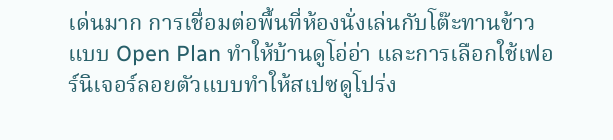เด่นมาก การเชื่อมต่อพื้นที่ห้องนั่งเล่นกับโต๊ะทานข้าวแบบ Open Plan ทำให้บ้านดูโอ่อ่า และการเลือกใช้เฟอร์นิเจอร์ลอยตัวแบบทำให้สเปซดูโปร่ง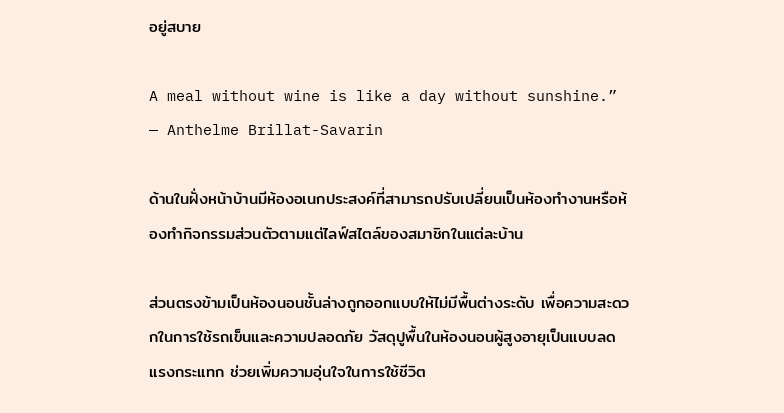อยู่สบาย

A meal without wine is like a day without sunshine.” — Anthelme Brillat-Savarin

ด้านในฝั่งหน้าบ้านมีห้องอเนกประสงค์ที่สามารถปรับเปลี่ยนเป็นห้องทำงานหรือห้องทำกิจกรรมส่วนตัวตามแต่ไลฟ์สไตล์ของสมาชิกในแต่ละบ้าน

ส่วนตรงข้ามเป็นห้องนอนชั้นล่างถูกออกแบบให้ไม่มีพื้นต่างระดับ เพื่อความสะดวกในการใช้รถเข็นและความปลอดภัย วัสดุปูพื้นในห้องนอนผู้สูงอายุเป็นแบบลดแรงกระแทก ช่วยเพิ่มความอุ่นใจในการใช้ชีวิต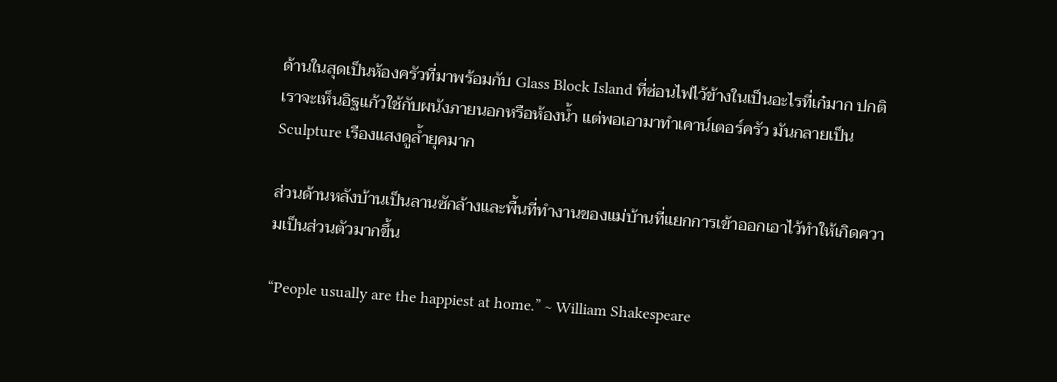ด้านในสุดเป็นห้องครัวที่มาพร้อมกับ Glass Block Island ที่ซ่อนไฟไว้ข้างในเป็นอะไรที่เก๋มาก ปกติเราจะเห็นอิฐแก้วใช้กับผนังภายนอกหรือห้องน้ำ แต่พอเอามาทำเคาน์เตอร์ครัว มันกลายเป็น Sculpture เรืองแสงดูล้ำยุคมาก

ส่วนด้านหลังบ้านเป็นลานซักล้างและพื้นที่ทำงานของแม่บ้านที่แยกการเข้าออกเอาไว้ทำให้เกิดความเป็นส่วนตัวมากขึ้น

“People usually are the happiest at home.” ~ William Shakespeare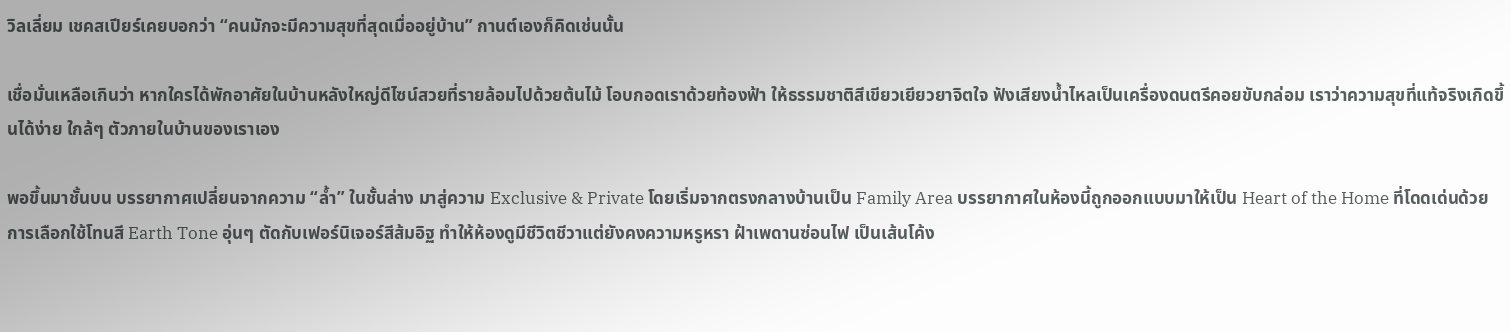วิลเลี่ยม เชคสเปียร์เคยบอกว่า “คนมักจะมีความสุขที่สุดเมื่ออยู่บ้าน” กานต์เองก็คิดเช่นนั้น

เชื่อมั่นเหลือเกินว่า หากใครได้พักอาศัยในบ้านหลังใหญ่ดีไซน์สวยที่รายล้อมไปด้วยต้นไม้ โอบกอดเราด้วยท้องฟ้า ให้ธรรมชาติสีเขียวเยียวยาจิตใจ ฟังเสียงน้ำไหลเป็นเครื่องดนตรีคอยขับกล่อม เราว่าความสุขที่แท้จริงเกิดขึ้นได้ง่าย ใกล้ๆ ตัวภายในบ้านของเราเอง

พอขึ้นมาชั้นบน บรรยากาศเปลี่ยนจากความ “ล้ำ” ในชั้นล่าง มาสู่ความ Exclusive & Private โดยเริ่มจากตรงกลางบ้านเป็น Family Area บรรยากาศในห้องนี้ถูกออกแบบมาให้เป็น Heart of the Home ที่โดดเด่นด้วยการเลือกใช้โทนสี Earth Tone อุ่นๆ ตัดกับเฟอร์นิเจอร์สีส้มอิฐ ทำให้ห้องดูมีชีวิตชีวาแต่ยังคงความหรูหรา ฝ้าเพดานซ่อนไฟ เป็นเส้นโค้ง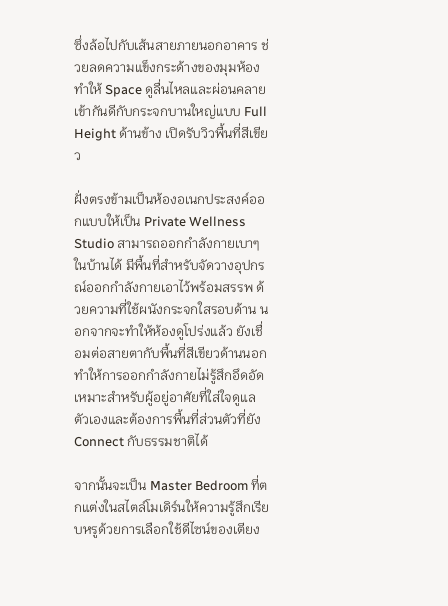ซึ่งล้อไปกับเส้นสายภายนอกอาคาร ช่วยลดความแข็งกระด้างของมุมห้อง ทำให้ Space ดูลื่นไหลและผ่อนคลาย เข้ากันดีกับกระจกบานใหญ่แบบ Full Height ด้านข้าง เปิดรับวิวพื้นที่สีเขียว

ฝั่งตรงข้ามเป็นห้องอเนกประสงค์ออกแบบให้เป็น Private Wellness Studio สามารถออกกำลังกายเบาๆ ในบ้านได้ มีพื้นที่สำหรับจัดวางอุปกรณ์ออกกำลังกายเอาไว้พร้อมสรรพ ด้วยความที่ใช้ผนังกระจกใสรอบด้าน นอกจากจะทำให้ห้องดูโปร่งแล้ว ยังเชื่อมต่อสายตากับพื้นที่สีเขียวด้านนอก ทำให้การออกกำลังกายไม่รู้สึกอึดอัด เหมาะสำหรับผู้อยู่อาศัยที่ใส่ใจดูแลตัวเองและต้องการพื้นที่ส่วนตัวที่ยัง Connect กับธรรมชาติได้

จากนั้นจะเป็น Master Bedroom ที่ตกแต่งในสไตล์โมเดิร์นให้ความรู้สึกเรียบหรูด้วยการเลือกใช้ดีไซน์ของเตียง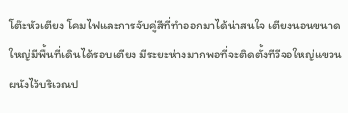โต๊ะหัวเตียง โคมไฟและการจับคู่สีที่ทำออกมาได้น่าสนใจ เตียงนอนขนาดใหญ่มีพื้นที่เดินได้รอบเตียง มีระยะห่างมากพอที่จะติดตั้งทีวีจอใหญ่แขวนผนังไว้บริเวณป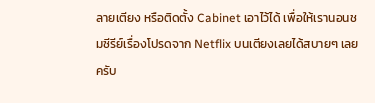ลายเตียง หรือติดตั้ง Cabinet เอาไว้ได้ เพื่อให้เรานอนชมซีรีย์เรื่องโปรดจาก Netflix บนเตียงเลยได้สบายๆ เลยครับ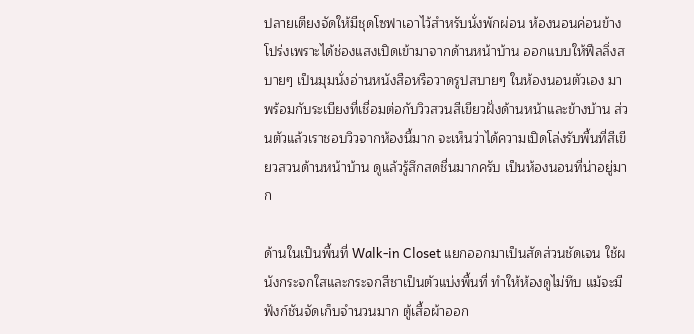ปลายเตียงจัดให้มีชุดโซฟาเอาไว้สำหรับนั่งพักผ่อน ห้องนอนค่อนข้างโปร่งเพราะได้ช่องแสงเปิดเข้ามาจากด้านหน้าบ้าน ออกแบบให้ฟีลลิ่งสบายๆ เป็นมุมนั่งอ่านหนังสือหรือวาดรูปสบายๆ ในห้องนอนตัวเอง มาพร้อมกับระเบียงที่เชื่อมต่อกับวิวสวนสีเขียวฝั่งด้านหน้าและข้างบ้าน ส่วนตัวแล้วเราชอบวิวจากห้องนี้มาก จะเห็นว่าได้ความเปิดโล่งรับพื้นที่สีเขียวสวนด้านหน้าบ้าน ดูแล้วรู้สึกสดชื่นมากครับ เป็นห้องนอนที่น่าอยู่มาก

ด้านในเป็นพื้นที่ Walk-in Closet แยกออกมาเป็นสัดส่วนชัดเจน ใช้ผนังกระจกใสและกระจกสีชาเป็นตัวแบ่งพื้นที่ ทำให้ห้องดูไม่ทึบ แม้จะมีฟังก์ชันจัดเก็บจำนวนมาก ตู้เสื้อผ้าออก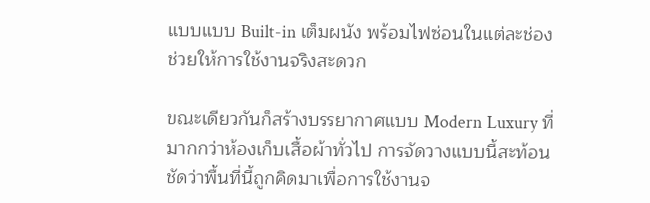แบบแบบ Built-in เต็มผนัง พร้อมไฟซ่อนในแต่ละช่อง ช่วยให้การใช้งานจริงสะดวก

ขณะเดียวกันก็สร้างบรรยากาศแบบ Modern Luxury ที่มากกว่าห้องเก็บเสื้อผ้าทั่วไป การจัดวางแบบนี้สะท้อนชัดว่าพื้นที่นี้ถูกคิดมาเพื่อการใช้งานจ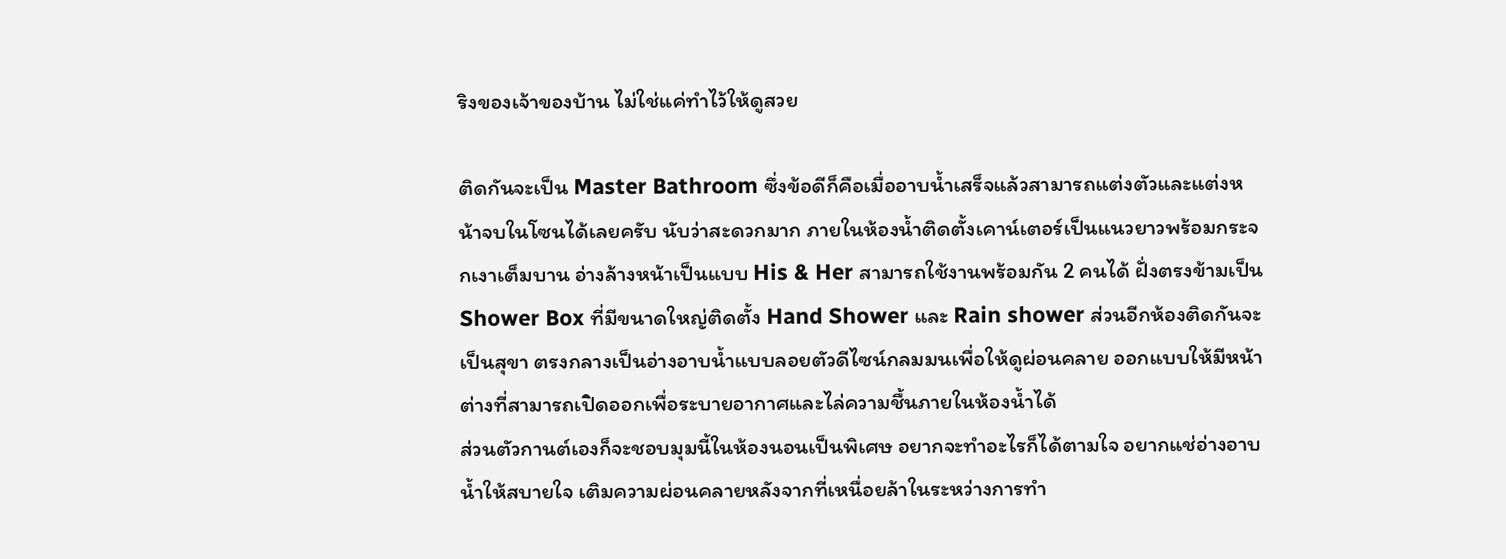ริงของเจ้าของบ้าน ไม่ใช่แค่ทำไว้ให้ดูสวย

ติดกันจะเป็น Master Bathroom ซึ่งข้อดีก็คือเมื่ออาบน้ำเสร็จแล้วสามารถแต่งตัวและแต่งหน้าจบในโซนได้เลยครับ นับว่าสะดวกมาก ภายในห้องน้ำติดตั้งเคาน์เตอร์เป็นแนวยาวพร้อมกระจกเงาเต็มบาน อ่างล้างหน้าเป็นแบบ His & Her สามารถใช้งานพร้อมกัน 2 คนได้ ฝั่งตรงข้ามเป็น Shower Box ที่มีขนาดใหญ่ติดตั้ง Hand Shower และ Rain shower ส่วนอีกห้องติดกันจะเป็นสุขา ตรงกลางเป็นอ่างอาบน้ำแบบลอยตัวดีไซน์กลมมนเพื่อให้ดูผ่อนคลาย ออกแบบให้มีหน้าต่างที่สามารถเปิดออกเพื่อระบายอากาศและไล่ความชื้นภายในห้องน้ำได้
ส่วนตัวกานต์เองก็จะชอบมุมนี้ในห้องนอนเป็นพิเศษ อยากจะทำอะไรก็ได้ตามใจ อยากแช่อ่างอาบน้ำให้สบายใจ เติมความผ่อนคลายหลังจากที่เหนื่อยล้าในระหว่างการทำ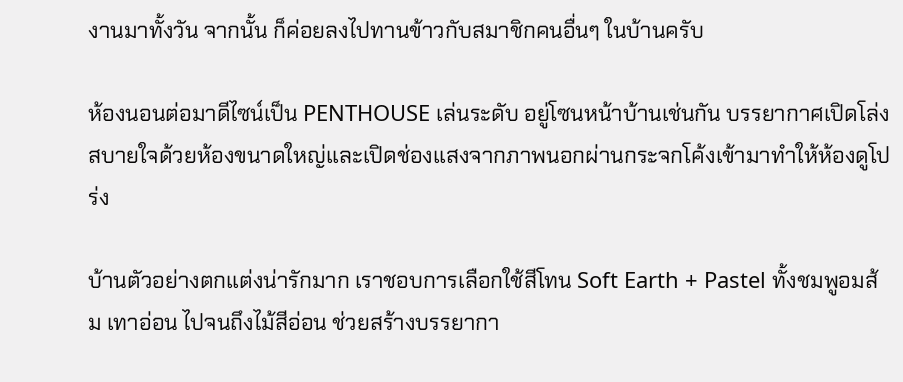งานมาทั้งวัน จากนั้น ก็ค่อยลงไปทานข้าวกับสมาชิกคนอื่นๆ ในบ้านครับ

ห้องนอนต่อมาดีไซน์เป็น PENTHOUSE เล่นระดับ อยู่โซนหน้าบ้านเช่นกัน บรรยากาศเปิดโล่งสบายใจด้วยห้องขนาดใหญ่และเปิดช่องแสงจากภาพนอกผ่านกระจกโค้งเข้ามาทำให้ห้องดูโปร่ง

บ้านตัวอย่างตกแต่งน่ารักมาก เราชอบการเลือกใช้สีโทน Soft Earth + Pastel ทั้งชมพูอมส้ม เทาอ่อน ไปจนถึงไม้สีอ่อน ช่วยสร้างบรรยากา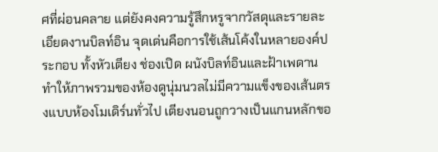ศที่ผ่อนคลาย แต่ยังคงความรู้สึกหรูจากวัสดุและรายละเอียดงานบิลท์อิน จุดเด่นคือการใช้เส้นโค้งในหลายองค์ประกอบ ทั้งหัวเตียง ช่องเปิด ผนังบิลท์อินและฝ้าเพดาน ทำให้ภาพรวมของห้องดูนุ่มนวลไม่มีความแข็งของเส้นตรงแบบห้องโมเดิร์นทั่วไป เตียงนอนถูกวางเป็นแกนหลักขอ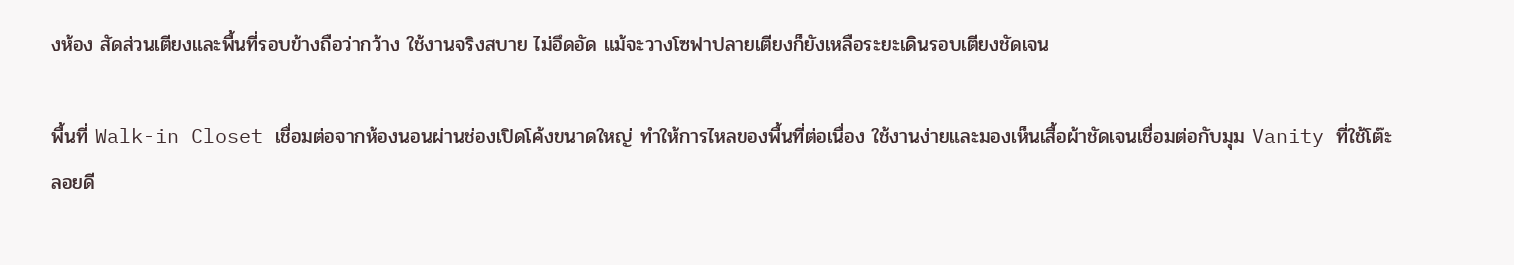งห้อง สัดส่วนเตียงและพื้นที่รอบข้างถือว่ากว้าง ใช้งานจริงสบาย ไม่อึดอัด แม้จะวางโซฟาปลายเตียงก็ยังเหลือระยะเดินรอบเตียงชัดเจน

พื้นที่ Walk-in Closet เชื่อมต่อจากห้องนอนผ่านช่องเปิดโค้งขนาดใหญ่ ทำให้การไหลของพื้นที่ต่อเนื่อง ใช้งานง่ายและมองเห็นเสื้อผ้าชัดเจนเชื่อมต่อกับมุม Vanity ที่ใช้โต๊ะลอยดี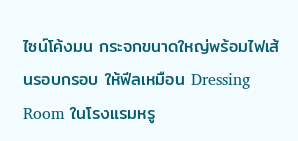ไซน์โค้งมน กระจกขนาดใหญ่พร้อมไฟเส้นรอบกรอบ ให้ฟีลเหมือน Dressing Room ในโรงแรมหรู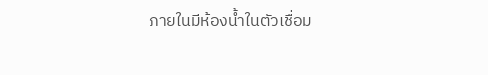ภายในมีห้องน้ำในตัวเชื่อม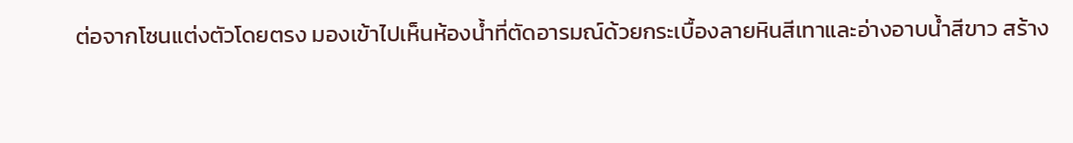ต่อจากโซนแต่งตัวโดยตรง มองเข้าไปเห็นห้องน้ำที่ตัดอารมณ์ด้วยกระเบื้องลายหินสีเทาและอ่างอาบน้ำสีขาว สร้าง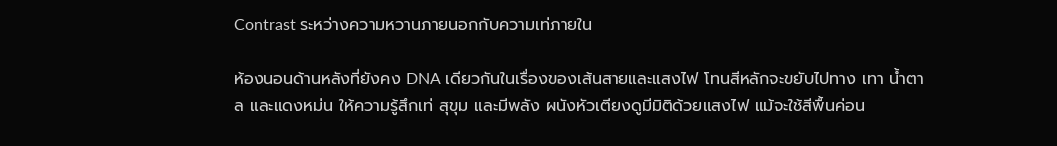Contrast ระหว่างความหวานภายนอกกับความเท่ภายใน

ห้องนอนด้านหลังที่ยังคง DNA เดียวกันในเรื่องของเส้นสายและแสงไฟ โทนสีหลักจะขยับไปทาง เทา น้ำตาล และแดงหม่น ให้ความรู้สึกเท่ สุขุม และมีพลัง ผนังหัวเตียงดูมีมิติด้วยแสงไฟ แม้จะใช้สีพื้นค่อน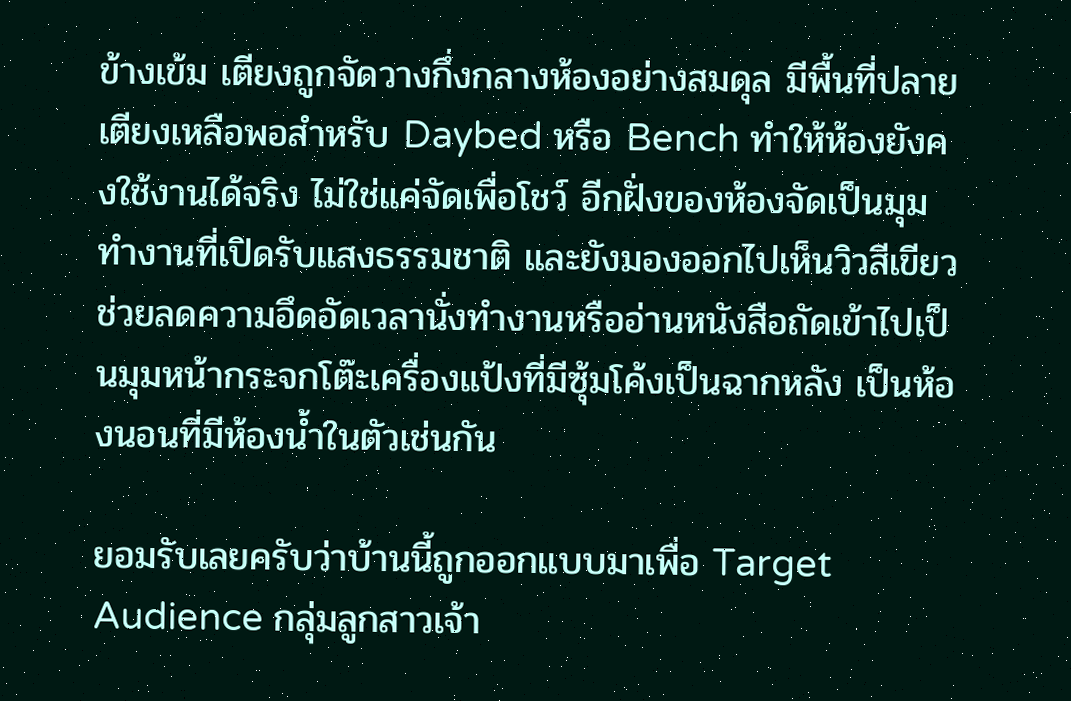ข้างเข้ม เตียงถูกจัดวางกึ่งกลางห้องอย่างสมดุล มีพื้นที่ปลายเตียงเหลือพอสำหรับ Daybed หรือ Bench ทำให้ห้องยังคงใช้งานได้จริง ไม่ใช่แค่จัดเพื่อโชว์ อีกฝั่งของห้องจัดเป็นมุมทำงานที่เปิดรับแสงธรรมชาติ และยังมองออกไปเห็นวิวสีเขียว ช่วยลดความอึดอัดเวลานั่งทำงานหรืออ่านหนังสือถัดเข้าไปเป็นมุมหน้ากระจกโต๊ะเครื่องแป้งที่มีซุ้มโค้งเป็นฉากหลัง เป็นห้องนอนที่มีห้องน้ำในตัวเช่นกัน

ยอมรับเลยครับว่าบ้านนี้ถูกออกแบบมาเพื่อ Target Audience กลุ่มลูกสาวเจ้า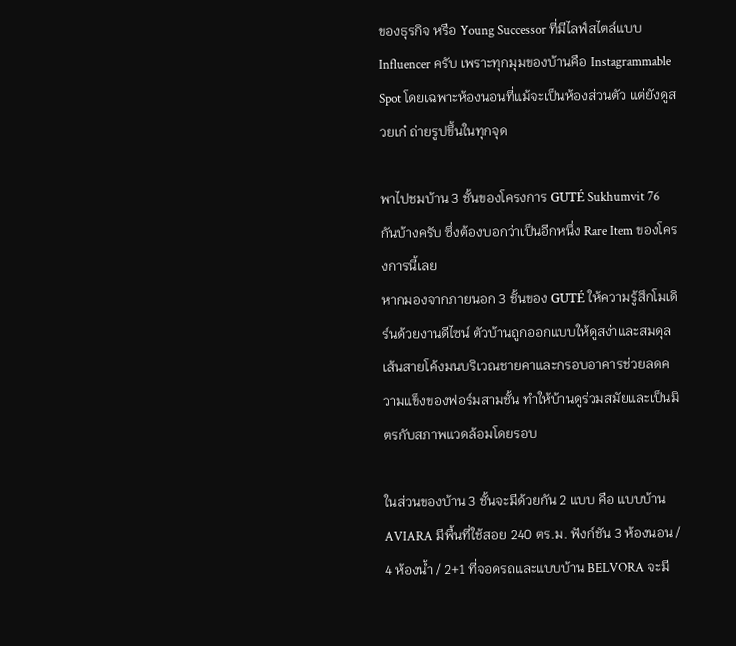ของธุรกิจ หรือ Young Successor ที่มีไลฟ์สไตล์แบบ Influencer ครับ เพราะทุกมุมของบ้านคือ Instagrammable Spot โดยเฉพาะห้องนอนที่แม้จะเป็นห้องส่วนตัว แต่ยังดูสวยเก๋ ถ่ายรูปขึ้นในทุกจุด

พาไปชมบ้าน 3 ชั้นของโครงการ GUTÉ Sukhumvit 76 กันบ้างครับ ซึ่งต้องบอกว่าเป็นอีกหนึ่ง Rare Item ของโครงการนี้เลย
หากมองจากภายนอก 3 ชั้นของ GUTÉ ให้ความรู้สึกโมเดิร์นด้วยงานดีไซน์ ตัวบ้านถูกออกแบบให้ดูสง่าและสมดุล เส้นสายโค้งมนบริเวณชายคาและกรอบอาคารช่วยลดความแข็งของฟอร์มสามชั้น ทำให้บ้านดูร่วมสมัยและเป็นมิตรกับสภาพแวดล้อมโดยรอบ

ในส่วนของบ้าน 3 ชั้นจะมีด้วยกัน 2 แบบ คือ แบบบ้าน AVIARA มีพื้นที่ใช้สอย 240 ตร.ม. ฟังก์ชัน 3 ห้องนอน / 4 ห้องน้ำ / 2+1 ที่จอดรถและแบบบ้าน BELVORA จะมี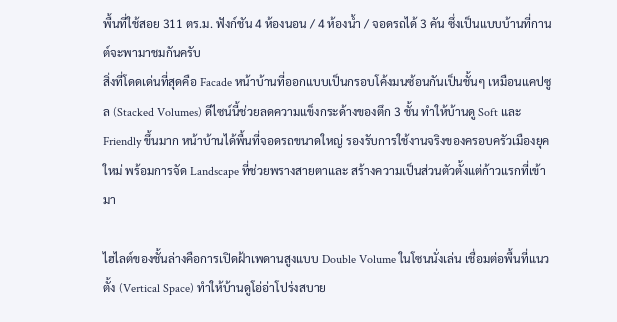พื้นที่ใช้สอย 311 ตร.ม. ฟังก์ชัน 4 ห้องนอน / 4 ห้องน้ำ / จอดรถได้ 3 คัน ซึ่งเป็นแบบบ้านที่กานต์จะพามาชมกันครับ
สิ่งที่โดดเด่นที่สุดคือ Facade หน้าบ้านที่ออกแบบเป็นกรอบโค้งมนซ้อนกันเป็นชั้นๆ เหมือนแคปซูล (Stacked Volumes) ดีไซน์นี้ช่วยลดความแข็งกระด้างของตึก 3 ชั้น ทำให้บ้านดู Soft และ Friendly ขึ้นมาก หน้าบ้านได้พื้นที่จอดรถขนาดใหญ่ รองรับการใช้งานจริงของครอบครัวเมืองยุคใหม่ พร้อมการจัด Landscape ที่ช่วยพรางสายตาและ สร้างความเป็นส่วนตัวตั้งแต่ก้าวแรกที่เข้ามา

ไฮไลต์ของชั้นล่างคือการเปิดฝ้าเพดานสูงแบบ Double Volume ในโซนนั่งเล่น เชื่อมต่อพื้นที่แนวตั้ง (Vertical Space) ทำให้บ้านดูโอ่อ่าโปร่งสบาย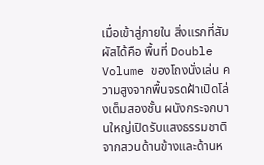เมื่อเข้าสู่ภายใน สิ่งแรกที่สัมผัสได้คือ พื้นที่ Double Volume ของโถงนั่งเล่น ความสูงจากพื้นจรดฝ้าเปิดโล่งเต็มสองชั้น ผนังกระจกบานใหญ่เปิดรับแสงธรรมชาติจากสวนด้านข้างและด้านห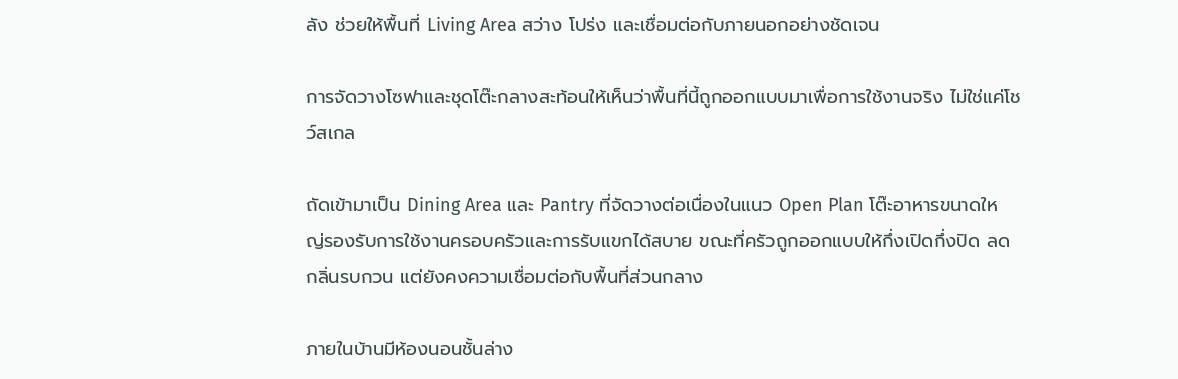ลัง ช่วยให้พื้นที่ Living Area สว่าง โปร่ง และเชื่อมต่อกับภายนอกอย่างชัดเจน

การจัดวางโซฟาและชุดโต๊ะกลางสะท้อนให้เห็นว่าพื้นที่นี้ถูกออกแบบมาเพื่อการใช้งานจริง ไม่ใช่แค่โชว์สเกล

ถัดเข้ามาเป็น Dining Area และ Pantry ที่จัดวางต่อเนื่องในแนว Open Plan โต๊ะอาหารขนาดใหญ่รองรับการใช้งานครอบครัวและการรับแขกได้สบาย ขณะที่ครัวถูกออกแบบให้กึ่งเปิดกึ่งปิด ลดกลิ่นรบกวน แต่ยังคงความเชื่อมต่อกับพื้นที่ส่วนกลาง

ภายในบ้านมีห้องนอนชั้นล่าง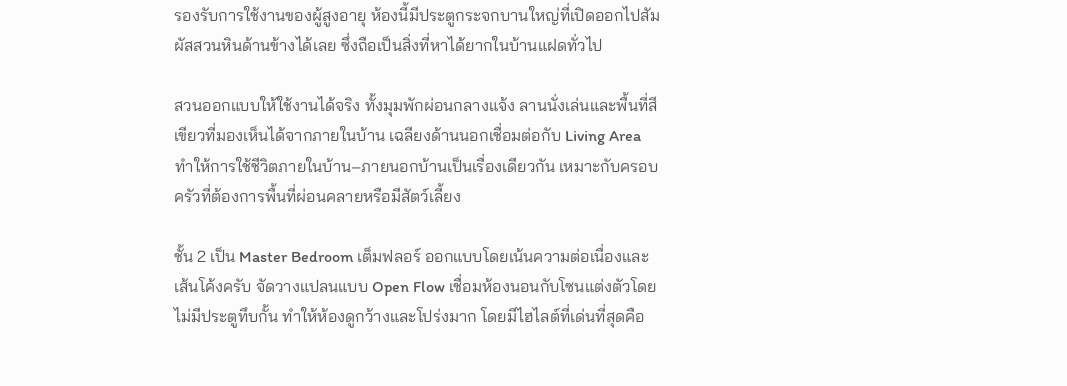รองรับการใช้งานของผู้สูงอายุ ห้องนี้มีประตูกระจกบานใหญ่ที่เปิดออกไปสัมผัสสวนหินด้านข้างได้เลย ซึ่งถือเป็นสิ่งที่หาได้ยากในบ้านแฝดทั่วไป

สวนออกแบบให้ใช้งานได้จริง ทั้งมุมพักผ่อนกลางแจ้ง ลานนั่งเล่นและพื้นที่สีเขียวที่มองเห็นได้จากภายในบ้าน เฉลียงด้านนอกเชื่อมต่อกับ Living Area ทำให้การใช้ชีวิตภายในบ้าน–ภายนอกบ้านเป็นเรื่องเดียวกัน เหมาะกับครอบครัวที่ต้องการพื้นที่ผ่อนคลายหรือมีสัตว์เลี้ยง

ชั้น 2 เป็น Master Bedroom เต็มฟลอร์ ออกแบบโดยเน้นความต่อเนื่องและเส้นโค้งครับ จัดวางแปลนแบบ Open Flow เชื่อมห้องนอนกับโซนแต่งตัวโดยไม่มีประตูทึบกั้น ทำให้ห้องดูกว้างและโปร่งมาก โดยมีไฮไลต์ที่เด่นที่สุดคือ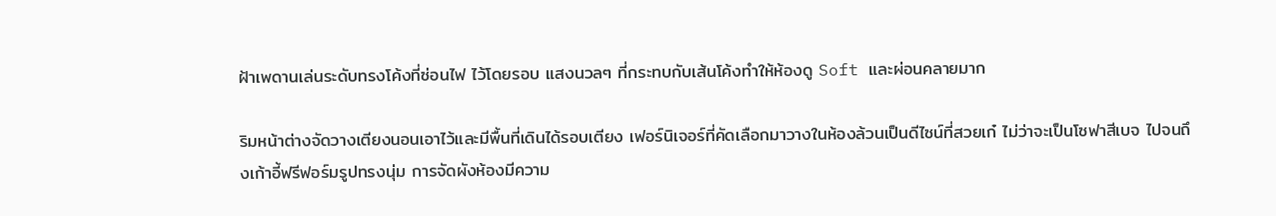ฝ้าเพดานเล่นระดับทรงโค้งที่ซ่อนไฟ ไว้โดยรอบ แสงนวลๆ ที่กระทบกับเส้นโค้งทำให้ห้องดู Soft และผ่อนคลายมาก

ริมหน้าต่างจัดวางเตียงนอนเอาไว้และมีพื้นที่เดินได้รอบเตียง เฟอร์นิเจอร์ที่คัดเลือกมาวางในห้องล้วนเป็นดีไซน์ที่สวยเก๋ ไม่ว่าจะเป็นโซฟาสีเบจ ไปจนถึงเก้าอี้ฟรีฟอร์มรูปทรงนุ่ม การจัดผังห้องมีความ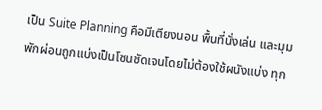เป็น Suite Planning คือมีเตียงนอน พื้นที่นั่งเล่น และมุมพักผ่อนถูกแบ่งเป็นโซนชัดเจนโดยไม่ต้องใช้ผนังแบ่ง ทุก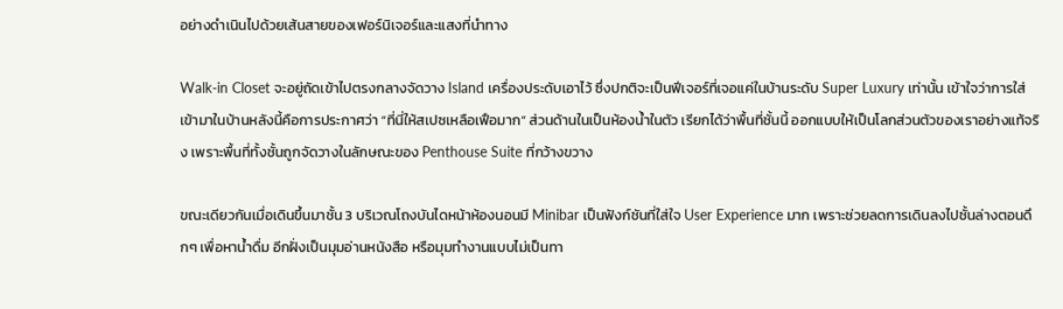อย่างดำเนินไปด้วยเส้นสายของเฟอร์นิเจอร์และแสงที่นำทาง

Walk-in Closet จะอยู่ถัดเข้าไปตรงกลางจัดวาง Island เครื่องประดับเอาไว้ ซึ่งปกติจะเป็นฟีเจอร์ที่เจอแค่ในบ้านระดับ Super Luxury เท่านั้น เข้าใจว่าการใส่เข้ามาในบ้านหลังนี้คือการประกาศว่า “ที่นี่ให้สเปซเหลือเฟือมาก” ส่วนด้านในเป็นห้องน้ำในตัว เรียกได้ว่าพื้นที่ชั้นนี้ ออกแบบให้เป็นโลกส่วนตัวของเราอย่างแท้จริง เพราะพื้นที่ทั้งชั้นถูกจัดวางในลักษณะของ Penthouse Suite ที่กว้างขวาง

ขณะเดียวกันเมื่อเดินขึ้นมาชั้น 3 บริเวณโถงบันไดหน้าห้องนอนมี Minibar เป็นฟังก์ชันที่ใส่ใจ User Experience มาก เพราะช่วยลดการเดินลงไปชั้นล่างตอนดึกๆ เพื่อหาน้ำดื่ม อีกฝั่งเป็นมุมอ่านหนังสือ หรือมุมทำงานแบบไม่เป็นทา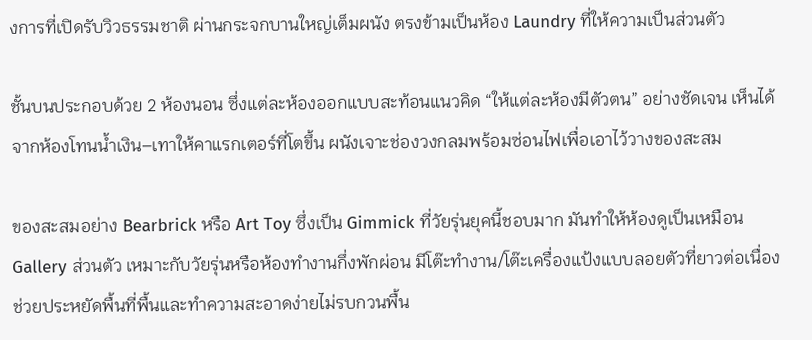งการที่เปิดรับวิวธรรมชาติ ผ่านกระจกบานใหญ่เต็มผนัง ตรงข้ามเป็นห้อง Laundry ที่ให้ความเป็นส่วนตัว

ชั้นบนประกอบด้วย 2 ห้องนอน ซึ่งแต่ละห้องออกแบบสะท้อนแนวคิด “ให้แต่ละห้องมีตัวตน” อย่างชัดเจน เห็นได้จากห้องโทนน้ำเงิน–เทาให้คาแรกเตอร์ที่โตขึ้น ผนังเจาะช่องวงกลมพร้อมซ่อนไฟเพื่อเอาไว้วางของสะสม

ของสะสมอย่าง Bearbrick หรือ Art Toy ซึ่งเป็น Gimmick ที่วัยรุ่นยุคนี้ชอบมาก มันทำให้ห้องดูเป็นเหมือน Gallery ส่วนตัว เหมาะกับวัยรุ่นหรือห้องทำงานกึ่งพักผ่อน มีโต๊ะทำงาน/โต๊ะเครื่องแป้งแบบลอยตัวที่ยาวต่อเนื่อง ช่วยประหยัดพื้นที่พื้นและทำความสะอาดง่ายไม่รบกวนพื้น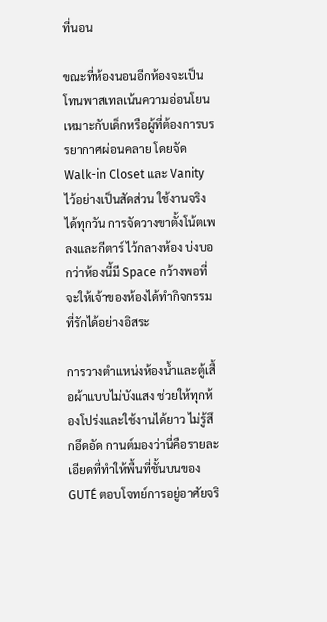ที่นอน

ขณะที่ห้องนอนอีกห้องจะเป็นโทนพาสเทลเน้นความอ่อนโยน เหมาะกับเด็กหรือผู้ที่ต้องการบรรยากาศผ่อนคลาย โดยจัด Walk-in Closet และ Vanity ไว้อย่างเป็นสัดส่วน ใช้งานจริงได้ทุกวัน การจัดวางขาตั้งโน้ตเพลงและกีตาร์ ไว้กลางห้อง บ่งบอกว่าห้องนี้มี Space กว้างพอที่จะให้เจ้าของห้องได้ทำกิจกรรมที่รักได้อย่างอิสระ

การวางตำแหน่งห้องน้ำและตู้เสื้อผ้าแบบไม่บังแสง ช่วยให้ทุกห้องโปร่งและใช้งานได้ยาว ไม่รู้สึกอึดอัด กานต์มองว่านี่คือรายละเอียดที่ทำให้พื้นที่ชั้นบนของ GUTÉ ตอบโจทย์การอยู่อาศัยจริ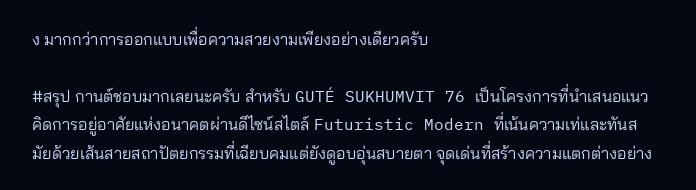ง มากกว่าการออกแบบเพื่อความสวยงามเพียงอย่างเดียวครับ

#สรุป กานต์ชอบมากเลยนะครับ สำหรับ GUTÉ SUKHUMVIT 76 เป็นโครงการที่นำเสนอแนวคิดการอยู่อาศัยแห่งอนาคตผ่านดีไซน์สไตล์ Futuristic Modern ที่เน้นความเท่และทันสมัยด้วยเส้นสายสถาปัตยกรรมที่เฉียบคมแต่ยังดูอบอุ่นสบายตา จุดเด่นที่สร้างความแตกต่างอย่าง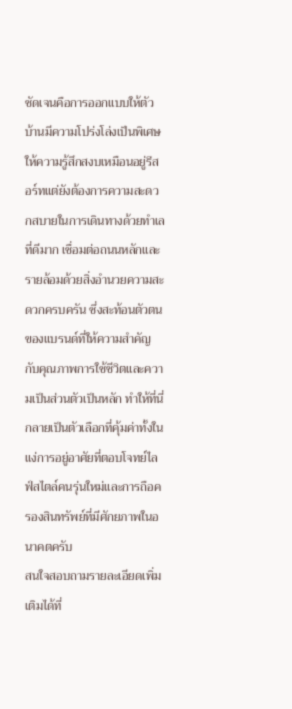ชัดเจนคือการออกแบบให้ตัวบ้านมีความโปร่งโล่งเป็นพิเศษ ให้ความรู้สึกสงบเหมือนอยู่รีสอร์ทแต่ยังต้องการความสะดวกสบายในการเดินทางด้วยทำเลที่ดีมาก เชื่อมต่อถนนหลักและรายล้อมด้วยสิ่งอำนวยความสะดวกครบครัน ซึ่งสะท้อนตัวตนของแบรนด์ที่ให้ความสำคัญกับคุณภาพการใช้ชีวิตและความเป็นส่วนตัวเป็นหลัก ทำให้ที่นี่กลายเป็นตัวเลือกที่คุ้มค่าทั้งในแง่การอยู่อาศัยที่ตอบโจทย์ไลฟ์สไตล์คนรุ่นใหม่และการถือครองสินทรัพย์ที่มีศักยภาพในอนาคตครับ
สนใจสอบถามรายละเอียดเพิ่มเติมได้ที่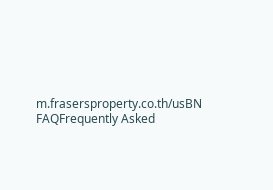m.frasersproperty.co.th/usBN
FAQFrequently Asked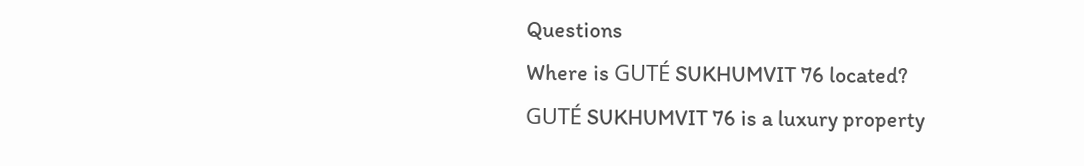Questions
Where is GUTÉ SUKHUMVIT 76 located?
GUTÉ SUKHUMVIT 76 is a luxury property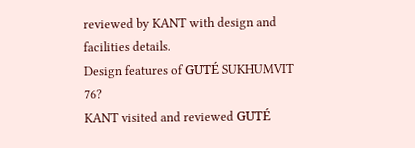reviewed by KANT with design and facilities details.
Design features of GUTÉ SUKHUMVIT 76?
KANT visited and reviewed GUTÉ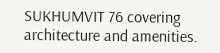SUKHUMVIT 76 covering architecture and amenities.